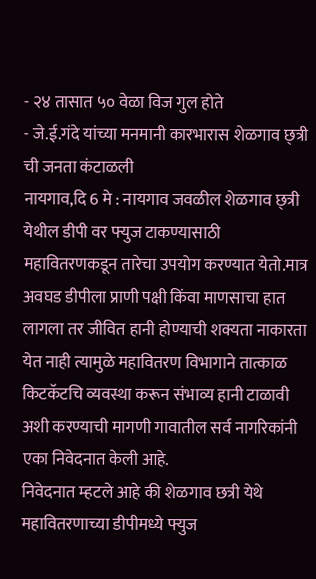- २४ तासात ५० वेळा विज गुल होते
- जे.ई.गंदे यांच्या मनमानी कारभारास शेळगाव छ्त्री ची जनता कंटाळली
नायगाव,दि 6 मे : नायगाव जवळील शेळगाव छ्त्री येथील डीपी वर फ्युज टाकण्यासाठी महावितरणकडून तारेचा उपयोग करण्यात येतो.मात्र अवघड डीपीला प्राणी पक्षी किंवा माणसाचा हात लागला तर जीवित हानी होण्याची शक्यता नाकारता येत नाही त्यामुळे महावितरण विभागाने तात्काळ किटकॅटचि व्यवस्था करून संभाव्य हानी टाळावी अशी करण्याची मागणी गावातील सर्व नागरिकांनी एका निवेदनात केली आहे.
निवेदनात म्हटले आहे की शेळगाव छत्री येथे महावितरणाच्या डीपीमध्ये फ्युज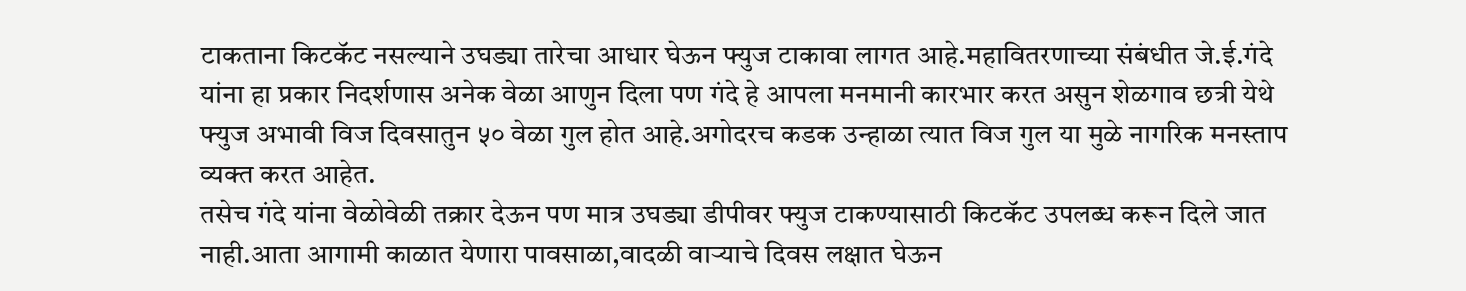टाकताना किटकॅट नसल्याने उघड्या तारेचा आधार घेऊन फ्युज टाकावा लागत आहे.महावितरणाच्या संबंधीत जे.ई.गंदे यांना हा प्रकार निदर्शणास अनेक वेळा आणुन दिला पण गंदे हे आपला मनमानी कारभार करत असुन शेळगाव छत्री येथे फ्युज अभावी विज दिवसातुन ५० वेळा गुल होत आहे.अगोदरच कडक उन्हाळा त्यात विज गुल या मुळे नागरिक मनस्ताप व्यक्त करत आहेत.
तसेच गंदे यांना वेळोवेळी तक्रार देऊन पण मात्र उघड्या डीपीवर फ्युज टाकण्यासाठी किटकॅट उपलब्ध करून दिले जात नाही.आता आगामी काळात येणारा पावसाळा,वादळी वाऱ्याचे दिवस लक्षात घेऊन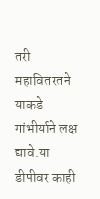तरी महावितरतने याकडे गांभीर्याने लक्ष द्यावे.या डीपीवर काही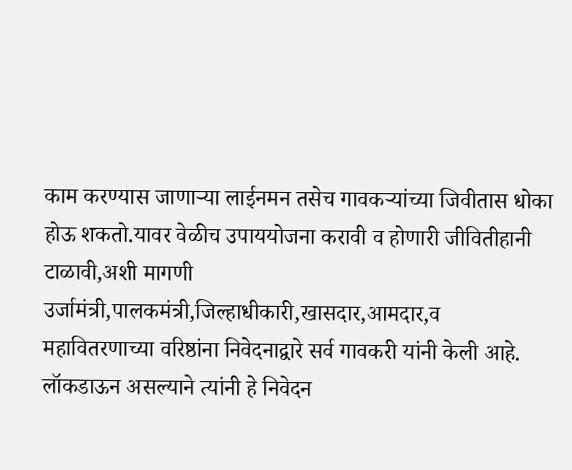काम करण्यास जाणाऱ्या लाईनमन तसेच गावकऱ्यांच्या जिवीतास धोका होऊ शकतो.यावर वेळीच उपाययोजना करावी व होणारी जीवितीहानी टाळावी,अशी मागणी उर्जामंत्री,पालकमंत्री,जिल्हाधीकारी,खासदार,आमदार,व महावितरणाच्या वरिष्ठांना निवेदनाद्वारे सर्व गावकरी यांनी केली आहे.
लॉकडाऊन असल्याने त्यांनी हे निवेदन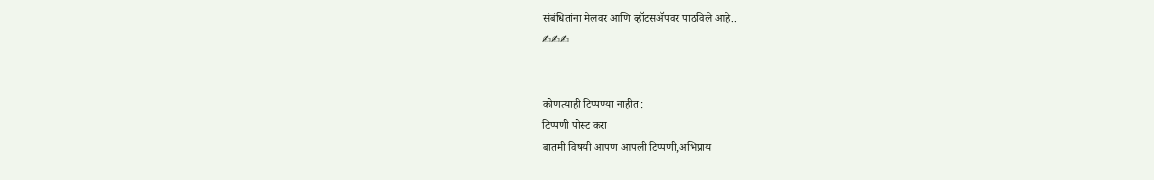संबंधितांना मेलवर आणि व्हॉटसॲपवर पाठविले आहे..
✍✍✍


कोणत्याही टिप्पण्या नाहीत:
टिप्पणी पोस्ट करा
बातमी विषयी आपण आपली टिप्पणी,अभिप्राय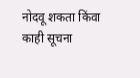नोदवू शकता किंवा काही सूचना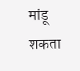मांडू शकता